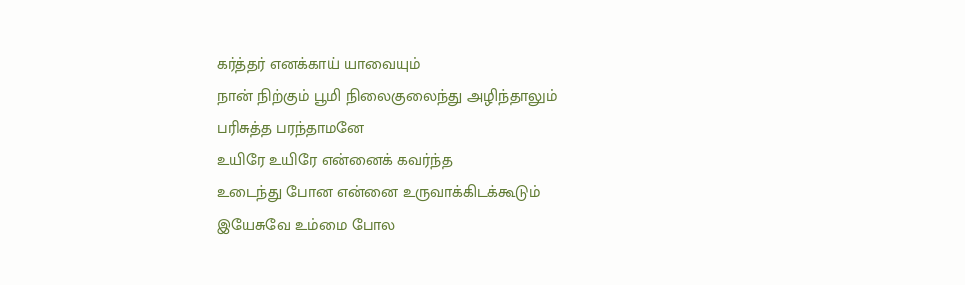கர்த்தர் எனக்காய் யாவையும்
நான் நிற்கும் பூமி நிலைகுலைந்து அழிந்தாலும்
பரிசுத்த பரந்தாமனே
உயிரே உயிரே என்னைக் கவர்ந்த
உடைந்து போன என்னை உருவாக்கிடக்கூடும்
இயேசுவே உம்மை போல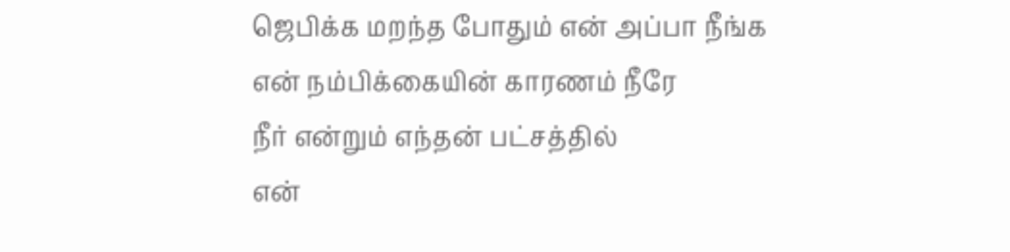ஜெபிக்க மறந்த போதும் என் அப்பா நீங்க
என் நம்பிக்கையின் காரணம் நீரே
நீர் என்றும் எந்தன் பட்சத்தில்
என்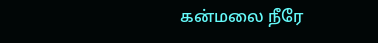கன்மலை நீரே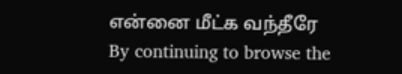என்னை மீட்க வந்தீரே
By continuing to browse the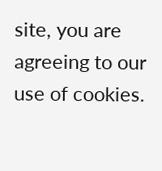site, you are agreeing to our use of cookies.